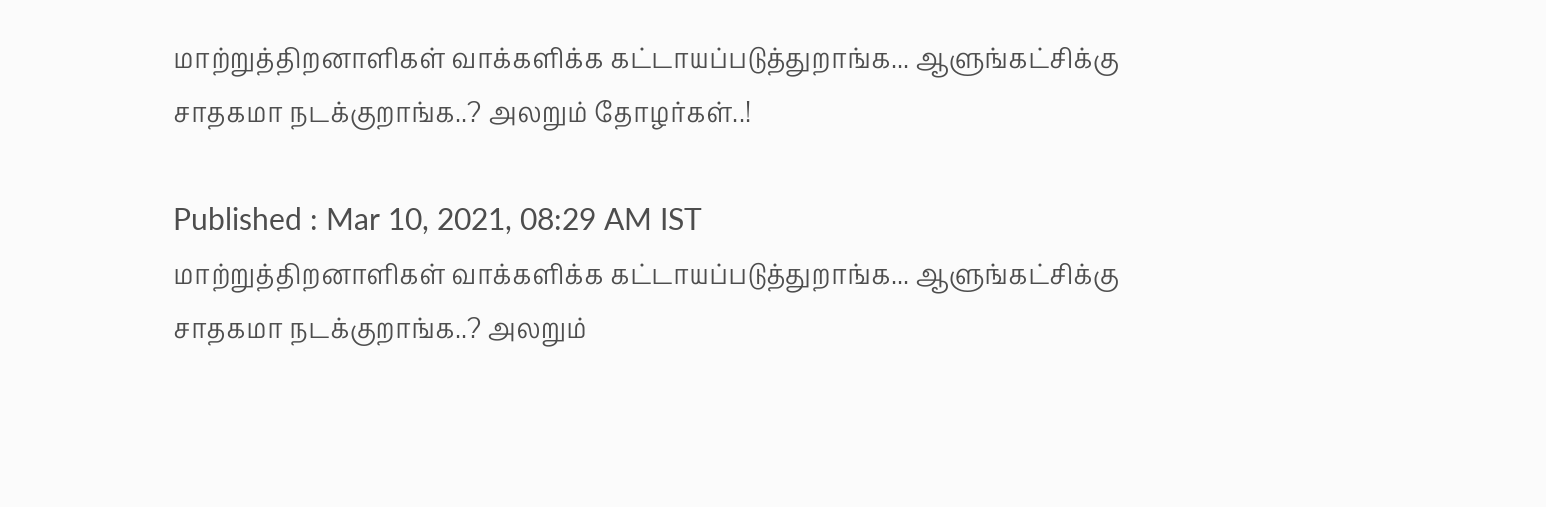மாற்றுத்திறனாளிகள் வாக்களிக்க கட்டாயப்படுத்துறாங்க... ஆளுங்கட்சிக்கு சாதகமா நடக்குறாங்க..? அலறும் தோழர்கள்..!

Published : Mar 10, 2021, 08:29 AM IST
மாற்றுத்திறனாளிகள் வாக்களிக்க கட்டாயப்படுத்துறாங்க... ஆளுங்கட்சிக்கு சாதகமா நடக்குறாங்க..? அலறும்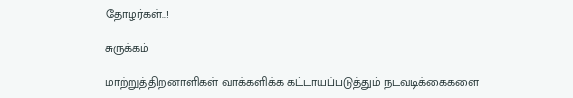தோழர்கள்..!

சுருக்கம்

மாற்றுத்திறனாளிகள் வாக்களிக்க கட்டாயப்படுத்தும் நடவடிக்கைகளை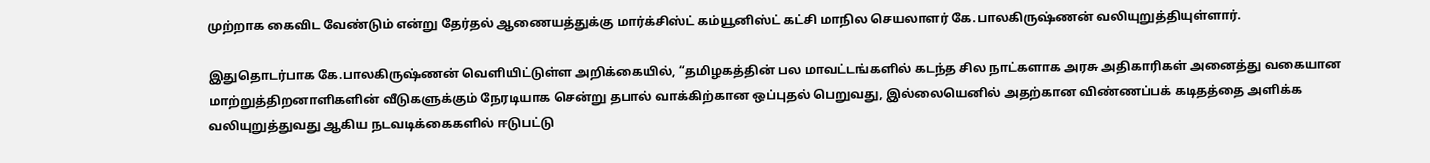முற்றாக கைவிட வேண்டும் என்று தேர்தல் ஆணையத்துக்கு மார்க்சிஸ்ட் கம்யூனிஸ்ட் கட்சி மாநில செயலாளர் கே.பாலகிருஷ்ணன் வலியுறுத்தியுள்ளார்.

இதுதொடர்பாக கே.பாலகிருஷ்ணன் வெளியிட்டுள்ள அறிக்கையில், “தமிழகத்தின் பல மாவட்டங்களில் கடந்த சில நாட்களாக அரசு அதிகாரிகள் அனைத்து வகையான மாற்றுத்திறனாளிகளின் வீடுகளுக்கும் நேரடியாக சென்று தபால் வாக்கிற்கான ஒப்புதல் பெறுவது, இல்லையெனில் அதற்கான விண்ணப்பக் கடிதத்தை அளிக்க வலியுறுத்துவது ஆகிய நடவடிக்கைகளில் ஈடுபட்டு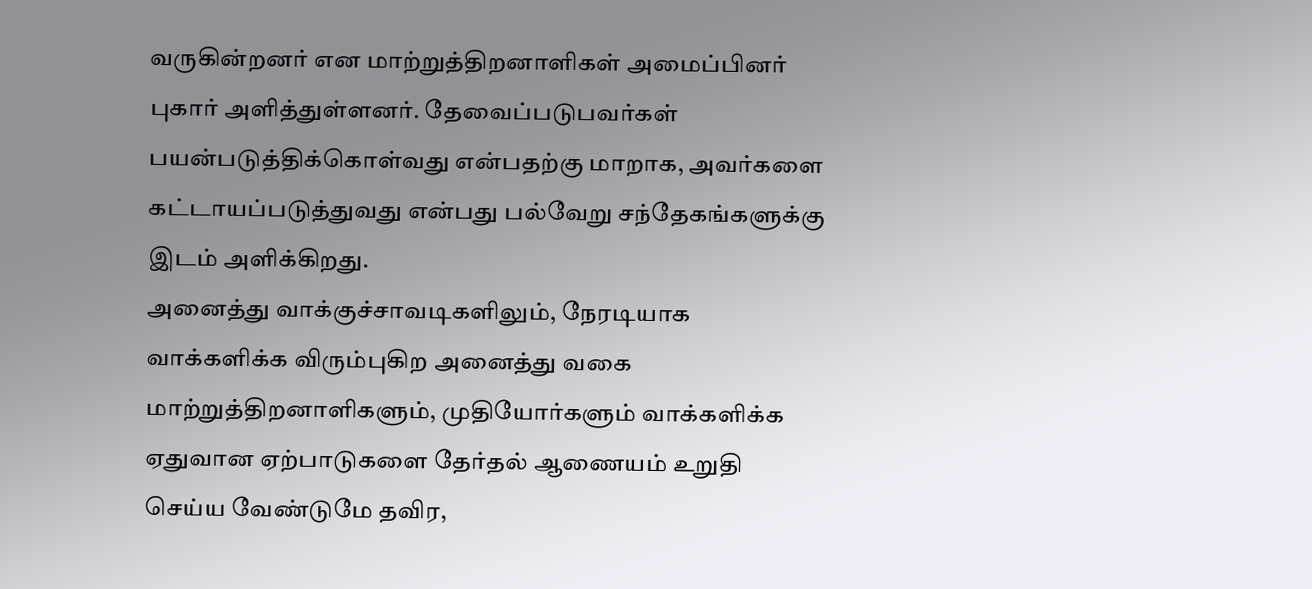வருகின்றனர் என மாற்றுத்திறனாளிகள் அமைப்பினர் புகார் அளித்துள்ளனர். தேவைப்படுபவர்கள் பயன்படுத்திக்கொள்வது என்பதற்கு மாறாக, அவர்களை கட்டாயப்படுத்துவது என்பது பல்வேறு சந்தேகங்களுக்கு இடம் அளிக்கிறது.
அனைத்து வாக்குச்சாவடிகளிலும், நேரடியாக வாக்களிக்க விரும்புகிற அனைத்து வகை மாற்றுத்திறனாளிகளும், முதியோர்களும் வாக்களிக்க ஏதுவான ஏற்பாடுகளை தேர்தல் ஆணையம் உறுதி செய்ய வேண்டுமே தவிர,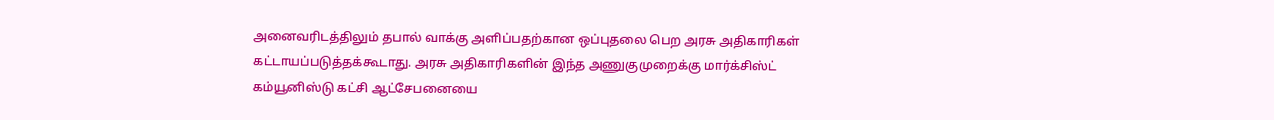அனைவரிடத்திலும் தபால் வாக்கு அளிப்பதற்கான ஒப்புதலை பெற அரசு அதிகாரிகள் கட்டாயப்படுத்தக்கூடாது. அரசு அதிகாரிகளின் இந்த அணுகுமுறைக்கு மார்க்சிஸ்ட் கம்யூனிஸ்டு கட்சி ஆட்சேபனையை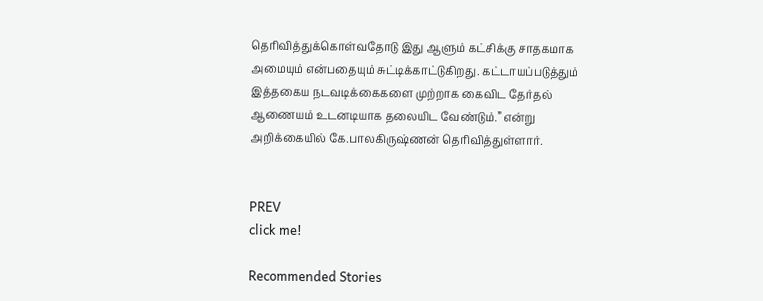தெரிவித்துக்கொள்வதோடு இது ஆளும் கட்சிக்கு சாதகமாக அமையும் என்பதையும் சுட்டிக்காட்டுகிறது. கட்டாயப்படுத்தும் இத்தகைய நடவடிக்கைகளை முற்றாக கைவிட தேர்தல் ஆணையம் உடனடியாக தலையிட வேண்டும்.” என்று அறிக்கையில் கே.பாலகிருஷ்ணன் தெரிவித்துள்ளார்.


PREV
click me!

Recommended Stories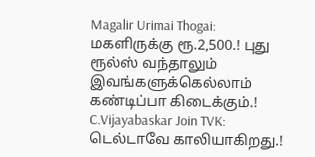Magalir Urimai Thogai: மகளிருக்கு ரூ.2,500.! புது ரூல்ஸ் வந்தாலும் இவங்களுக்கெல்லாம் கண்டிப்பா கிடைக்கும்.!
C.Vijayabaskar Join TVK: டெல்டாவே காலியாகிறது.!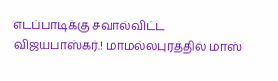எடப்பாடிக்கு சவால்விட்ட விஜயபாஸ்கர்.! மாமல்லபுரத்தில் மாஸ்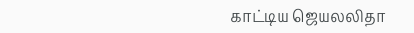காட்டிய ஜெயலலிதா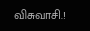விசுவாசி.!